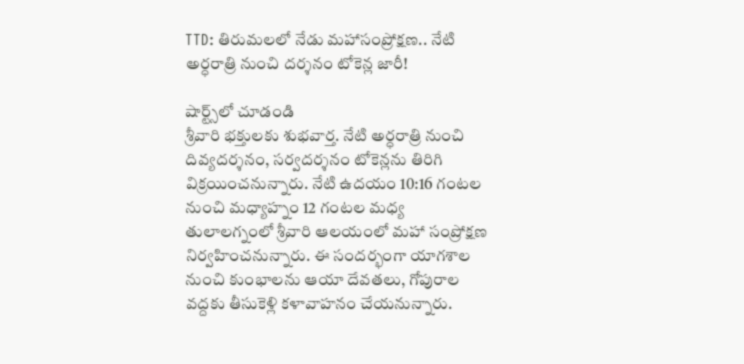TTD: తిరుమలలో నేడు మహాసంప్రోక్షణ.. నేటి అర్ధరాత్రి నుంచి దర్శనం టోకెన్ల జారీ!

షార్ట్స్‌లో చూడండి
శ్రీవారి భక్తులకు శుభవార్త. నేటి అర్ధరాత్రి నుంచి దివ్యదర్శనం, సర్వదర్శనం టోకెన్లను తిరిగి విక్రయించనున్నారు. నేటి ఉదయం 10:16 గంటల నుంచి మధ్యాహ్నం 12 గంటల మధ్య తులాలగ్నంలో శ్రీవారి ఆలయంలో మహా సంప్రోక్షణ నిర్వహించనున్నారు. ఈ సందర్భంగా యాగశాల నుంచి కుంభాలను ఆయా దేవతలు, గోపురాల వద్దకు తీసుకెళ్లి కళావాహనం చేయనున్నారు.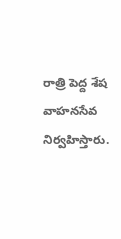రాత్రి పెద్ద శేష వాహనసేవ నిర్వహిస్తారు.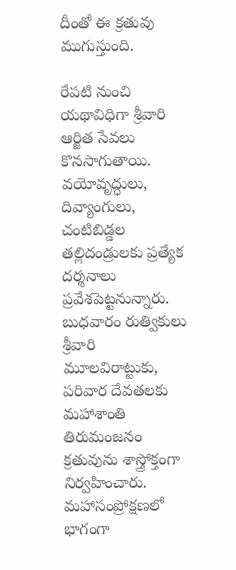దీంతో ఈ క్రతువు ముగుస్తుంది.

రేపటి నుంచి యథావిధిగా శ్రీవారి ఆర్జిత సేవలు కొనసాగుతాయి. వయోవృద్ధులు, దివ్యాంగులు, చంటిబిడ్డల తల్లిదండ్రులకు ప్రత్యేక దర్శనాలు ప్రవేశపెట్టనున్నారు. బుధవారం రుత్వికులు శ్రీవారి మూలవిరాట్టుకు, పరివార దేవతలకు మహాశాంతి తిరుమంజనం క్రతువును శాస్త్రోక్తంగా నిర్వహించారు. మహాసంప్రోక్షణలో భాగంగా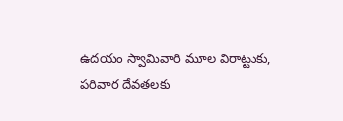ఉదయం స్వామివారి మూల విరాట్టుకు, పరివార దేవతలకు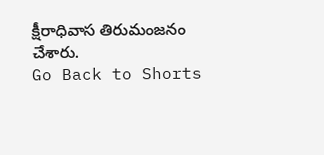క్షీరాధివాస తిరుమంజనం చేశారు.
Go Back to Shorts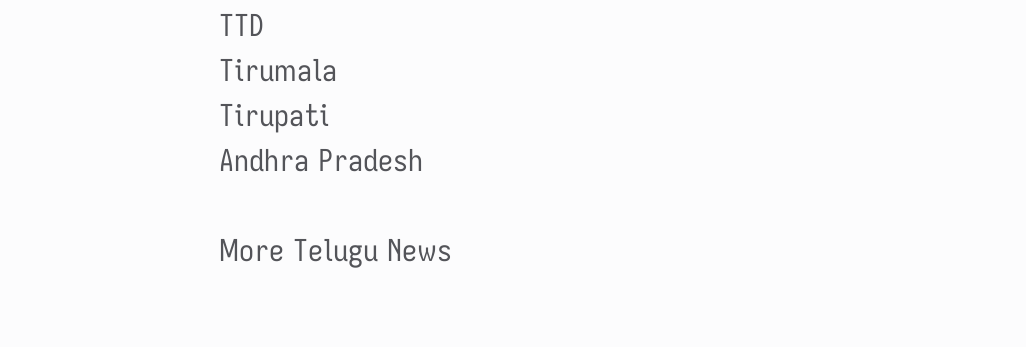TTD
Tirumala
Tirupati
Andhra Pradesh

More Telugu News